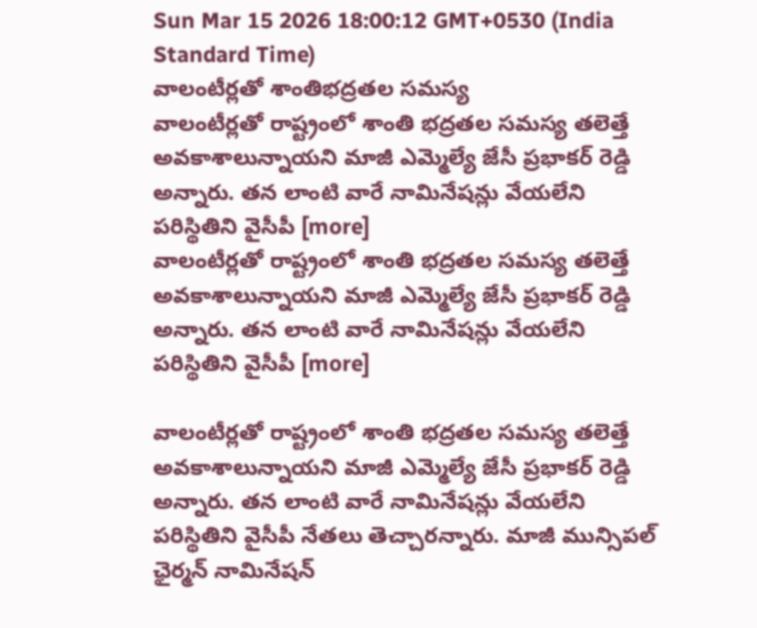Sun Mar 15 2026 18:00:12 GMT+0530 (India Standard Time)
వాలంటీర్లతో శాంతిభద్రతల సమస్య
వాలంటీర్లతో రాష్ట్రంలో శాంతి భద్రతల సమస్య తలెత్తే అవకాశాలున్నాయని మాజీ ఎమ్మెల్యే జేసీ ప్రభాకర్ రెడ్డి అన్నారు. తన లాంటి వారే నామినేషన్లు వేయలేని పరిస్థితిని వైసీపీ [more]
వాలంటీర్లతో రాష్ట్రంలో శాంతి భద్రతల సమస్య తలెత్తే అవకాశాలున్నాయని మాజీ ఎమ్మెల్యే జేసీ ప్రభాకర్ రెడ్డి అన్నారు. తన లాంటి వారే నామినేషన్లు వేయలేని పరిస్థితిని వైసీపీ [more]

వాలంటీర్లతో రాష్ట్రంలో శాంతి భద్రతల సమస్య తలెత్తే అవకాశాలున్నాయని మాజీ ఎమ్మెల్యే జేసీ ప్రభాకర్ రెడ్డి అన్నారు. తన లాంటి వారే నామినేషన్లు వేయలేని పరిస్థితిని వైసీపీ నేతలు తెచ్చారన్నారు. మాజీ మున్సిపల్ ఛైర్మన్ నామినేషన్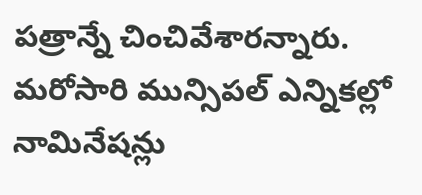పత్రాన్నే చించివేశారన్నారు. మరోసారి మున్సిపల్ ఎన్నికల్లో నామినేషన్లు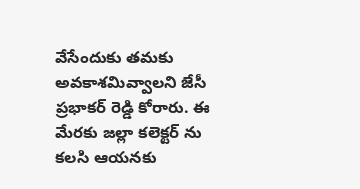వేసేందుకు తమకు అవకాశమివ్వాలని జేసీ ప్రభాకర్ రెడ్డి కోరారు. ఈ మేరకు జల్లా కలెక్టర్ ను కలసి ఆయనకు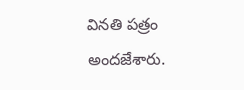వినతి పత్రం అందజేశారు.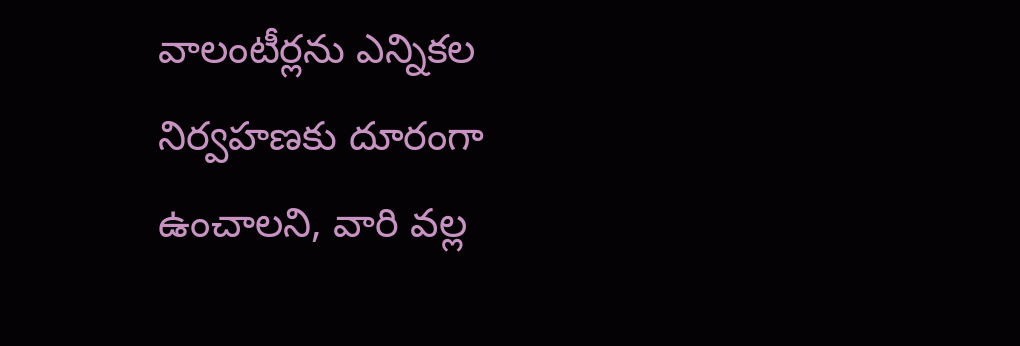వాలంటీర్లను ఎన్నికల నిర్వహణకు దూరంగా ఉంచాలని, వారి వల్ల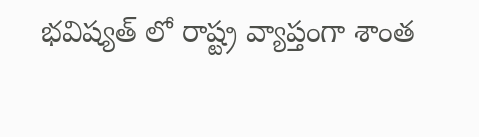భవిష్యత్ లో రాష్ట్ర వ్యాప్తంగా శాంత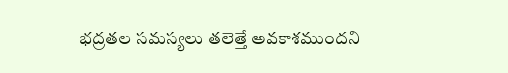భద్రతల సమస్యలు తలెత్తే అవకాశముందని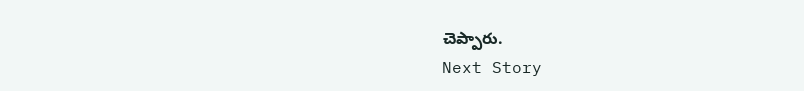చెప్పారు.
Next Story